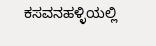ಕಸವನಹಳ್ಳಿಯಲ್ಲಿ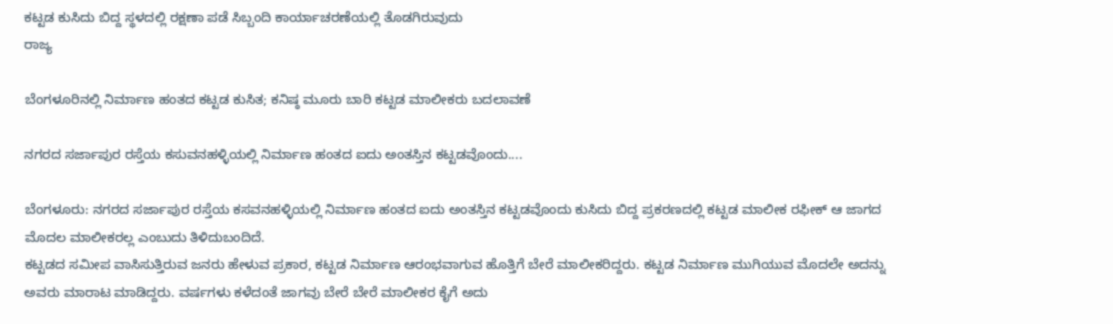ಕಟ್ಟಡ ಕುಸಿದು ಬಿದ್ದ ಸ್ಥಳದಲ್ಲಿ ರಕ್ಷಣಾ ಪಡೆ ಸಿಬ್ಬಂದಿ ಕಾರ್ಯಾಚರಣೆಯಲ್ಲಿ ತೊಡಗಿರುವುದು
ರಾಜ್ಯ

ಬೆಂಗಳೂರಿನಲ್ಲಿ ನಿರ್ಮಾಣ ಹಂತದ ಕಟ್ಟಡ ಕುಸಿತ; ಕನಿಷ್ಠ ಮೂರು ಬಾರಿ ಕಟ್ಟಡ ಮಾಲೀಕರು ಬದಲಾವಣೆ

ನಗರದ ಸರ್ಜಾಪುರ ರಸ್ತೆಯ ಕಸುವನಹಳ್ಳಿಯಲ್ಲಿ ನಿರ್ಮಾಣ ಹಂತದ ಐದು ಅಂತಸ್ತಿನ ಕಟ್ಟಡವೊಂದು....

ಬೆಂಗಳೂರು: ನಗರದ ಸರ್ಜಾಪುರ ರಸ್ತೆಯ ಕಸವನಹಳ್ಳಿಯಲ್ಲಿ ನಿರ್ಮಾಣ ಹಂತದ ಐದು ಅಂತಸ್ತಿನ ಕಟ್ಟಡವೊಂದು ಕುಸಿದು ಬಿದ್ದ ಪ್ರಕರಣದಲ್ಲಿ ಕಟ್ಟಡ ಮಾಲೀಕ ರಫೀಕ್ ಆ ಜಾಗದ ಮೊದಲ ಮಾಲೀಕರಲ್ಲ ಎಂಬುದು ತಿಳಿದುಬಂದಿದೆ.
ಕಟ್ಟಡದ ಸಮೀಪ ವಾಸಿಸುತ್ತಿರುವ ಜನರು ಹೇಳುವ ಪ್ರಕಾರ, ಕಟ್ಟಡ ನಿರ್ಮಾಣ ಆರಂಭವಾಗುವ ಹೊತ್ತಿಗೆ ಬೇರೆ ಮಾಲೀಕರಿದ್ದರು. ಕಟ್ಟಡ ನಿರ್ಮಾಣ ಮುಗಿಯುವ ಮೊದಲೇ ಅದನ್ನು ಅವರು ಮಾರಾಟ ಮಾಡಿದ್ದರು. ವರ್ಷಗಳು ಕಳೆದಂತೆ ಜಾಗವು ಬೇರೆ ಬೇರೆ ಮಾಲೀಕರ ಕೈಗೆ ಅದು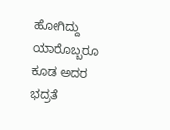ಹೋಗಿದ್ದು ಯಾರೊಬ್ಬರೂ ಕೂಡ ಅದರ ಭದ್ರತೆ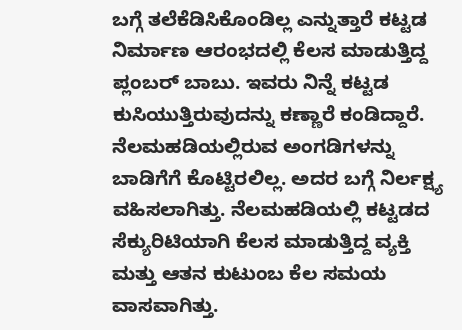ಬಗ್ಗೆ ತಲೆಕೆಡಿಸಿಕೊಂಡಿಲ್ಲ ಎನ್ನುತ್ತಾರೆ ಕಟ್ಟಡ ನಿರ್ಮಾಣ ಆರಂಭದಲ್ಲಿ ಕೆಲಸ ಮಾಡುತ್ತಿದ್ದ ಪ್ಲಂಬರ್ ಬಾಬು. ಇವರು ನಿನ್ನೆ ಕಟ್ಟಡ ಕುಸಿಯುತ್ತಿರುವುದನ್ನು ಕಣ್ಣಾರೆ ಕಂಡಿದ್ದಾರೆ.
ನೆಲಮಹಡಿಯಲ್ಲಿರುವ ಅಂಗಡಿಗಳನ್ನು ಬಾಡಿಗೆಗೆ ಕೊಟ್ಟಿರಲಿಲ್ಲ. ಅದರ ಬಗ್ಗೆ ನಿರ್ಲಕ್ಷ್ಯ ವಹಿಸಲಾಗಿತ್ತು. ನೆಲಮಹಡಿಯಲ್ಲಿ ಕಟ್ಟಡದ ಸೆಕ್ಯುರಿಟಿಯಾಗಿ ಕೆಲಸ ಮಾಡುತ್ತಿದ್ದ ವ್ಯಕ್ತಿ ಮತ್ತು ಆತನ ಕುಟುಂಬ ಕೆಲ ಸಮಯ ವಾಸವಾಗಿತ್ತು.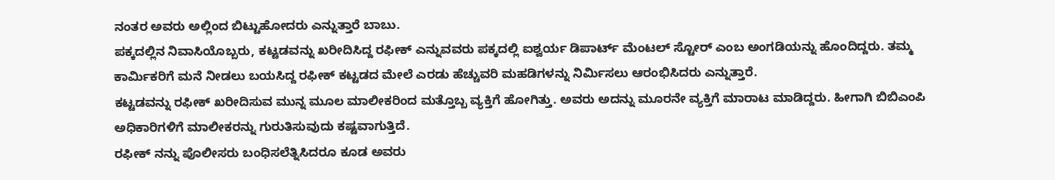ನಂತರ ಅವರು ಅಲ್ಲಿಂದ ಬಿಟ್ಟುಹೋದರು ಎನ್ನುತ್ತಾರೆ ಬಾಬು.
ಪಕ್ಕದಲ್ಲಿನ ನಿವಾಸಿಯೊಬ್ಬರು, ಕಟ್ಟಡವನ್ನು ಖರೀದಿಸಿದ್ದ ರಫೀಕ್ ಎನ್ನುವವರು ಪಕ್ಕದಲ್ಲಿ ಐಶ್ವರ್ಯ ಡಿಪಾರ್ಟ್ ಮೆಂಟಲ್ ಸ್ಟೋರ್ ಎಂಬ ಅಂಗಡಿಯನ್ನು ಹೊಂದಿದ್ದರು. ತಮ್ಮ ಕಾರ್ಮಿಕರಿಗೆ ಮನೆ ನೀಡಲು ಬಯಸಿದ್ದ ರಫೀಕ್ ಕಟ್ಟಡದ ಮೇಲೆ ಎರಡು ಹೆಚ್ಚುವರಿ ಮಹಡಿಗಳನ್ನು ನಿರ್ಮಿಸಲು ಆರಂಭಿಸಿದರು ಎನ್ನುತ್ತಾರೆ.
ಕಟ್ಟಡವನ್ನು ರಫೀಕ್ ಖರೀದಿಸುವ ಮುನ್ನ ಮೂಲ ಮಾಲೀಕರಿಂದ ಮತ್ತೊಬ್ಬ ವ್ಯಕ್ತಿಗೆ ಹೋಗಿತ್ತು. ಅವರು ಅದನ್ನು ಮೂರನೇ ವ್ಯಕ್ತಿಗೆ ಮಾರಾಟ ಮಾಡಿದ್ದರು. ಹೀಗಾಗಿ ಬಿಬಿಎಂಪಿ ಅಧಿಕಾರಿಗಳಿಗೆ ಮಾಲೀಕರನ್ನು ಗುರುತಿಸುವುದು ಕಷ್ಟವಾಗುತ್ತಿದೆ.
ರಫೀಕ್ ನನ್ನು ಪೊಲೀಸರು ಬಂಧಿಸಲೆತ್ನಿಸಿದರೂ ಕೂಡ ಅವರು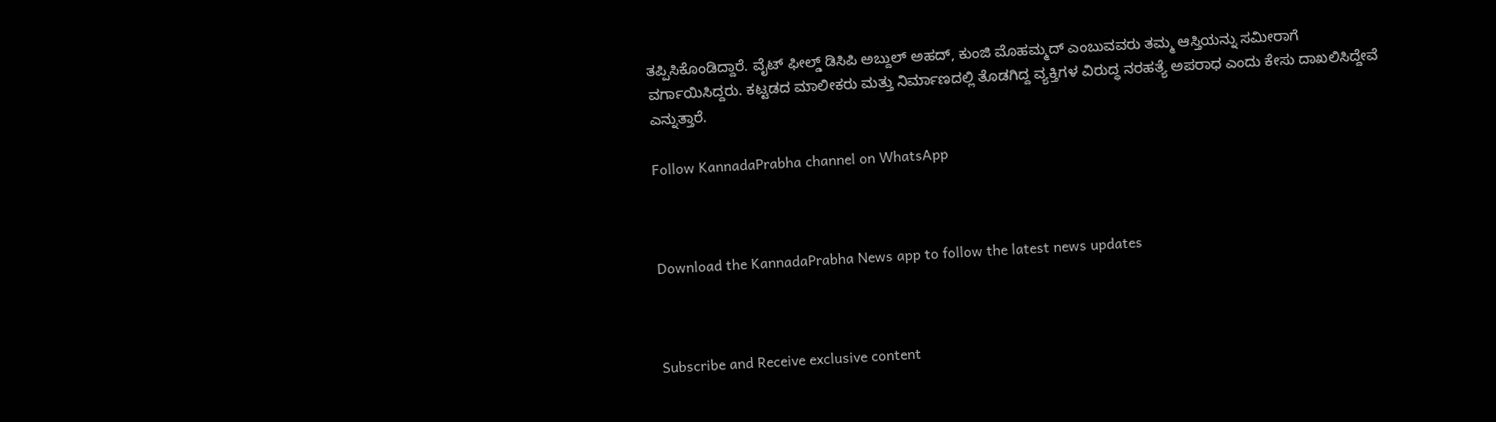ತಪ್ಪಿಸಿಕೊಂಡಿದ್ದಾರೆ. ವೈಟ್ ಫೀಲ್ಡ್ ಡಿಸಿಪಿ ಅಬ್ದುಲ್ ಅಹದ್, ಕುಂಜಿ ಮೊಹಮ್ಮದ್ ಎಂಬುವವರು ತಮ್ಮ ಆಸ್ತಿಯನ್ನು ಸಮೀರಾಗೆ ವರ್ಗಾಯಿಸಿದ್ದರು. ಕಟ್ಟಡದ ಮಾಲೀಕರು ಮತ್ತು ನಿರ್ಮಾಣದಲ್ಲಿ ತೊಡಗಿದ್ದ ವ್ಯಕ್ತಿಗಳ ವಿರುದ್ಧ ನರಹತ್ಯೆ ಅಪರಾಧ ಎಂದು ಕೇಸು ದಾಖಲಿಸಿದ್ದೇವೆ ಎನ್ನುತ್ತಾರೆ.

Follow KannadaPrabha channel on WhatsApp



Download the KannadaPrabha News app to follow the latest news updates



Subscribe and Receive exclusive content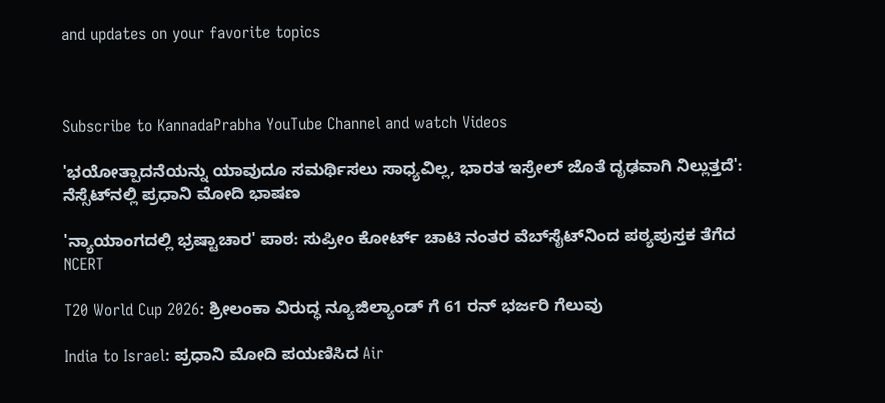and updates on your favorite topics



Subscribe to KannadaPrabha YouTube Channel and watch Videos

'ಭಯೋತ್ಪಾದನೆಯನ್ನು ಯಾವುದೂ ಸಮರ್ಥಿಸಲು ಸಾಧ್ಯವಿಲ್ಲ, ಭಾರತ ಇಸ್ರೇಲ್ ಜೊತೆ ದೃಢವಾಗಿ ನಿಲ್ಲುತ್ತದೆ': ನೆಸ್ಸೆಟ್‌ನಲ್ಲಿ ಪ್ರಧಾನಿ ಮೋದಿ ಭಾಷಣ

'ನ್ಯಾಯಾಂಗದಲ್ಲಿ ಭ್ರಷ್ಟಾಚಾರ' ಪಾಠ: ಸುಪ್ರೀಂ ಕೋರ್ಟ್ ಚಾಟಿ ನಂತರ ವೆಬ್‌ಸೈಟ್‌ನಿಂದ ಪಠ್ಯಪುಸ್ತಕ ತೆಗೆದ NCERT

T20 World Cup 2026: ಶ್ರೀಲಂಕಾ ವಿರುದ್ಧ ನ್ಯೂಜಿಲ್ಯಾಂಡ್ ಗೆ 61 ರನ್ ಭರ್ಜರಿ ಗೆಲುವು

India to Israel: ಪ್ರಧಾನಿ ಮೋದಿ ಪಯಣಿಸಿದ Air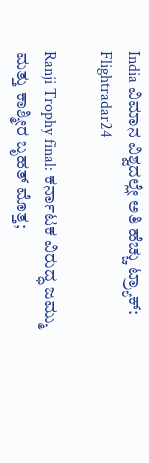India ವಿಮಾನ ವಿಶ್ವದಲ್ಲೇ ಅತಿ ಹೆಚ್ಚು ಟ್ರ್ಯಾಕ್: Flightradar24

Ranji Trophy final: ಕರ್ನಾಟಕ ವಿರುದ್ಧ ಜಮ್ಮು ಮತ್ತು ಕಾಶ್ಮೀರ ಬೃಹತ್ ಮೊತ್ತ;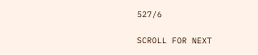527/6

SCROLL FOR NEXT